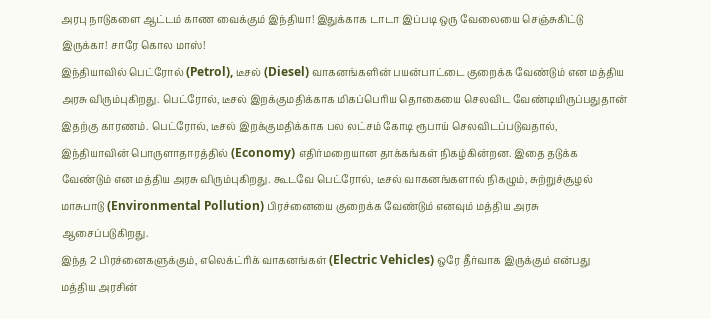அரபு நாடுகளை ஆட்டம் காண வைக்கும் இந்தியா! இதுக்காக டாடா இப்படி ஒரு வேலையை செஞ்சுகிட்டு இருக்கா! சாரே கொல மாஸ்!
இந்தியாவில் பெட்ரோல் (Petrol), டீசல் (Diesel) வாகனங்களின் பயன்பாட்டை குறைக்க வேண்டும் என மத்திய அரசு விரும்புகிறது. பெட்ரோல், டீசல் இறக்குமதிக்காக மிகப்பெரிய தொகையை செலவிட வேண்டியிருப்பதுதான் இதற்கு காரணம். பெட்ரோல், டீசல் இறக்குமதிக்காக பல லட்சம் கோடி ரூபாய் செலவிடப்படுவதால், இந்தியாவின் பொருளாதாரத்தில் (Economy) எதிர்மறையான தாக்கங்கள் நிகழ்கின்றன. இதை தடுக்க வேண்டும் என மத்திய அரசு விரும்புகிறது. கூடவே பெட்ரோல், டீசல் வாகனங்களால் நிகழும், சுற்றுச்சூழல் மாசுபாடு (Environmental Pollution) பிரச்னையை குறைக்க வேண்டும் எனவும் மத்திய அரசு ஆசைப்படுகிறது.
இந்த 2 பிரச்னைகளுக்கும், எலெக்ட்ரிக் வாகனங்கள் (Electric Vehicles) ஒரே தீர்வாக இருக்கும் என்பது மத்திய அரசின்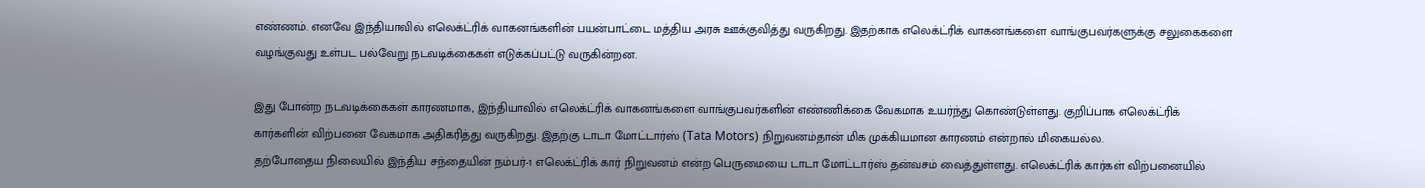எண்ணம். எனவே இந்தியாவில் எலெக்ட்ரிக் வாகனங்களின் பயன்பாட்டை மத்திய அரசு ஊக்குவித்து வருகிறது. இதற்காக எலெக்ட்ரிக் வாகனங்களை வாங்குபவர்களுக்கு சலுகைகளை வழங்குவது உள்பட பல்வேறு நடவடிக்கைகள் எடுக்கப்பட்டு வருகின்றன.

இது போன்ற நடவடிக்கைகள் காரணமாக, இந்தியாவில் எலெக்ட்ரிக் வாகனங்களை வாங்குபவர்களின் எண்ணிக்கை வேகமாக உயர்ந்து கொண்டுள்ளது. குறிப்பாக எலெக்ட்ரிக் கார்களின் விற்பனை வேகமாக அதிகரித்து வருகிறது. இதற்கு டாடா மோட்டார்ஸ் (Tata Motors) நிறுவனம்தான் மிக முக்கியமான காரணம் என்றால் மிகையல்ல.
தற்போதைய நிலையில் இந்திய சந்தையின் நம்பர்-1 எலெக்ட்ரிக் கார் நிறுவனம் என்ற பெருமையை டாடா மோட்டார்ஸ் தன்வசம் வைத்துள்ளது. எலெக்ட்ரிக் கார்கள் விற்பனையில்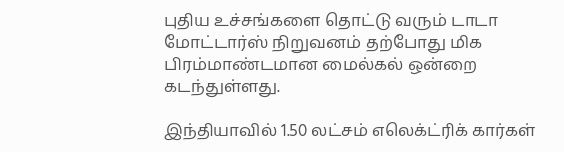புதிய உச்சங்களை தொட்டு வரும் டாடா மோட்டார்ஸ் நிறுவனம் தற்போது மிக பிரம்மாண்டமான மைல்கல் ஒன்றை கடந்துள்ளது.

இந்தியாவில் 1.50 லட்சம் எலெக்ட்ரிக் கார்கள்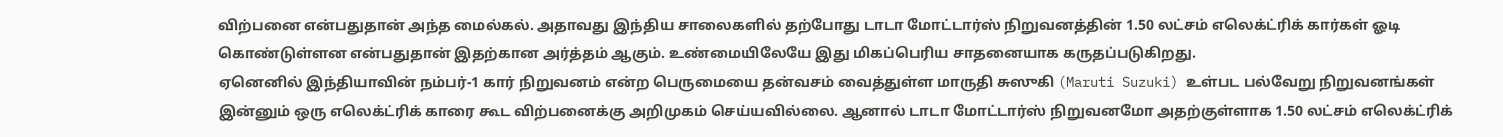விற்பனை என்பதுதான் அந்த மைல்கல். அதாவது இந்திய சாலைகளில் தற்போது டாடா மோட்டார்ஸ் நிறுவனத்தின் 1.50 லட்சம் எலெக்ட்ரிக் கார்கள் ஓடி கொண்டுள்ளன என்பதுதான் இதற்கான அர்த்தம் ஆகும். உண்மையிலேயே இது மிகப்பெரிய சாதனையாக கருதப்படுகிறது.
ஏனெனில் இந்தியாவின் நம்பர்-1 கார் நிறுவனம் என்ற பெருமையை தன்வசம் வைத்துள்ள மாருதி சுஸுகி (Maruti Suzuki) உள்பட பல்வேறு நிறுவனங்கள் இன்னும் ஒரு எலெக்ட்ரிக் காரை கூட விற்பனைக்கு அறிமுகம் செய்யவில்லை. ஆனால் டாடா மோட்டார்ஸ் நிறுவனமோ அதற்குள்ளாக 1.50 லட்சம் எலெக்ட்ரிக்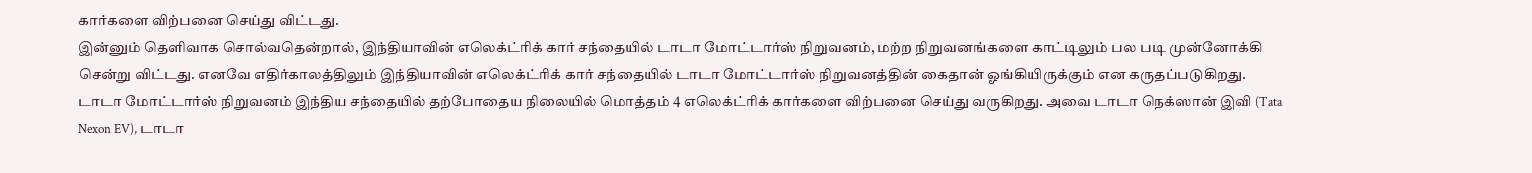கார்களை விற்பனை செய்து விட்டது.
இன்னும் தெளிவாக சொல்வதென்றால், இந்தியாவின் எலெக்ட்ரிக் கார் சந்தையில் டாடா மோட்டார்ஸ் நிறுவனம், மற்ற நிறுவனங்களை காட்டிலும் பல படி முன்னோக்கி சென்று விட்டது. எனவே எதிர்காலத்திலும் இந்தியாவின் எலெக்ட்ரிக் கார் சந்தையில் டாடா மோட்டார்ஸ் நிறுவனத்தின் கைதான் ஓங்கியிருக்கும் என கருதப்படுகிறது.
டாடா மோட்டார்ஸ் நிறுவனம் இந்திய சந்தையில் தற்போதைய நிலையில் மொத்தம் 4 எலெக்ட்ரிக் கார்களை விற்பனை செய்து வருகிறது. அவை டாடா நெக்ஸான் இவி (Tata Nexon EV), டாடா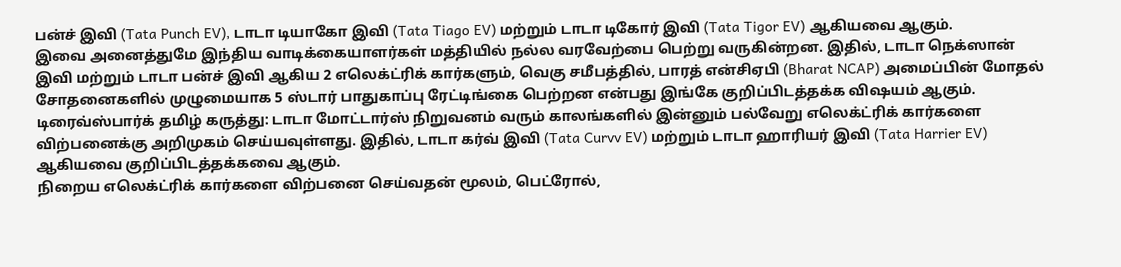பன்ச் இவி (Tata Punch EV), டாடா டியாகோ இவி (Tata Tiago EV) மற்றும் டாடா டிகோர் இவி (Tata Tigor EV) ஆகியவை ஆகும்.
இவை அனைத்துமே இந்திய வாடிக்கையாளர்கள் மத்தியில் நல்ல வரவேற்பை பெற்று வருகின்றன. இதில், டாடா நெக்ஸான் இவி மற்றும் டாடா பன்ச் இவி ஆகிய 2 எலெக்ட்ரிக் கார்களும், வெகு சமீபத்தில், பாரத் என்சிஏபி (Bharat NCAP) அமைப்பின் மோதல் சோதனைகளில் முழுமையாக 5 ஸ்டார் பாதுகாப்பு ரேட்டிங்கை பெற்றன என்பது இங்கே குறிப்பிடத்தக்க விஷயம் ஆகும்.
டிரைவ்ஸ்பார்க் தமிழ் கருத்து: டாடா மோட்டார்ஸ் நிறுவனம் வரும் காலங்களில் இன்னும் பல்வேறு எலெக்ட்ரிக் கார்களை விற்பனைக்கு அறிமுகம் செய்யவுள்ளது. இதில், டாடா கர்வ் இவி (Tata Curvv EV) மற்றும் டாடா ஹாரியர் இவி (Tata Harrier EV) ஆகியவை குறிப்பிடத்தக்கவை ஆகும்.
நிறைய எலெக்ட்ரிக் கார்களை விற்பனை செய்வதன் மூலம், பெட்ரோல்,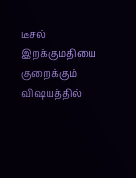டீசல் இறக்குமதியை குறைக்கும் விஷயத்தில்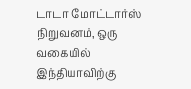டாடா மோட்டார்ஸ் நிறுவனம், ஒரு வகையில் இந்தியாவிற்கு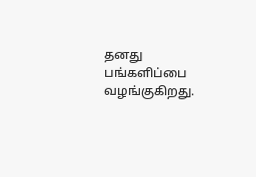தனது பங்களிப்பை வழங்குகிறது.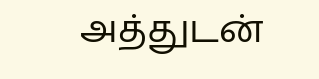அத்துடன்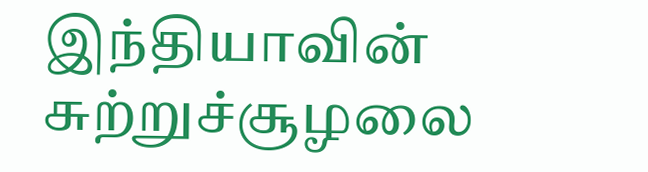இந்தியாவின் சுற்றுச்சூழலை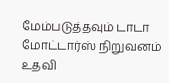மேம்படுத்தவும் டாடா மோட்டார்ஸ் நிறுவனம் உதவி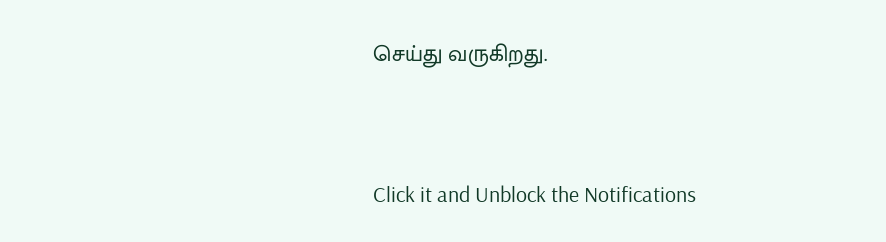செய்து வருகிறது.


Click it and Unblock the Notifications